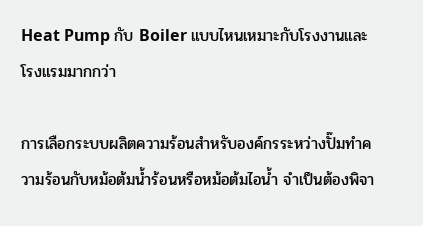Heat Pump กับ Boiler แบบไหนเหมาะกับโรงงานและโรงแรมมากกว่า

การเลือกระบบผลิตความร้อนสำหรับองค์กรระหว่างปั๊มทำความร้อนกับหม้อต้มน้ำร้อนหรือหม้อต้มไอน้ำ จำเป็นต้องพิจา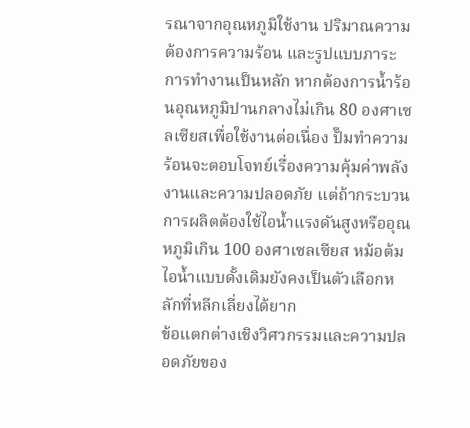รณาจากอุณหภูมิใช้งาน ปริมาณความต้องการความร้อน และรูปแบบภาระการทำงานเป็นหลัก หากต้องการน้ำร้อนอุณหภูมิปานกลางไม่เกิน 80 องศาเซลเซียสเพื่อใช้งานต่อเนื่อง ปั๊มทำความร้อนจะตอบโจทย์เรื่องความคุ้มค่าพลังงานและความปลอดภัย แต่ถ้ากระบวนการผลิตต้องใช้ไอน้ำแรงดันสูงหรืออุณหภูมิเกิน 100 องศาเซลเซียส หม้อต้มไอน้ำแบบดั้งเดิมยังคงเป็นตัวเลือกหลักที่หลีกเลี่ยงได้ยาก
ข้อแตกต่างเชิงวิศวกรรมและความปลอดภัยของ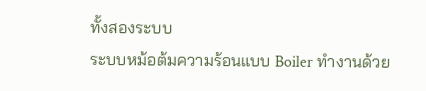ทั้งสองระบบ
ระบบหม้อต้มความร้อนแบบ Boiler ทำงานด้วย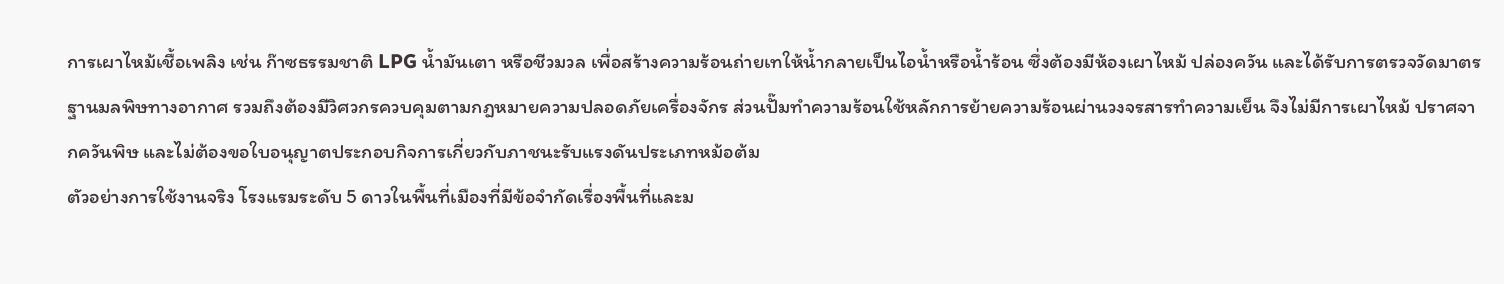การเผาไหม้เชื้อเพลิง เช่น ก๊าซธรรมชาติ LPG น้ำมันเตา หรือชีวมวล เพื่อสร้างความร้อนถ่ายเทให้น้ำกลายเป็นไอน้ำหรือน้ำร้อน ซึ่งต้องมีห้องเผาไหม้ ปล่องควัน และได้รับการตรวจวัดมาตรฐานมลพิษทางอากาศ รวมถึงต้องมีวิศวกรควบคุมตามกฎหมายความปลอดภัยเครื่องจักร ส่วนปั๊มทำความร้อนใช้หลักการย้ายความร้อนผ่านวงจรสารทำความเย็น จึงไม่มีการเผาไหม้ ปราศจากควันพิษ และไม่ต้องขอใบอนุญาตประกอบกิจการเกี่ยวกับภาชนะรับแรงดันประเภทหม้อต้ม
ตัวอย่างการใช้งานจริง โรงแรมระดับ 5 ดาวในพื้นที่เมืองที่มีข้อจำกัดเรื่องพื้นที่และม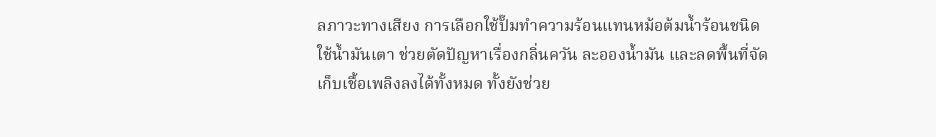ลภาวะทางเสียง การเลือกใช้ปั๊มทำความร้อนแทนหม้อต้มน้ำร้อนชนิดใช้น้ำมันเตา ช่วยตัดปัญหาเรื่องกลิ่นควัน ละอองน้ำมัน และลดพื้นที่จัดเก็บเชื้อเพลิงลงได้ทั้งหมด ทั้งยังช่วย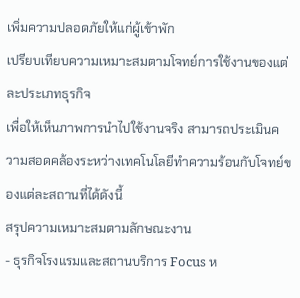เพิ่มความปลอดภัยให้แก่ผู้เข้าพัก
เปรียบเทียบความเหมาะสมตามโจทย์การใช้งานของแต่ละประเภทธุรกิจ
เพื่อให้เห็นภาพการนำไปใช้งานจริง สามารถประเมินความสอดคล้องระหว่างเทคโนโลยีทำความร้อนกับโจทย์ของแต่ละสถานที่ได้ดังนี้
สรุปความเหมาะสมตามลักษณะงาน
- ธุรกิจโรงแรมและสถานบริการ Focus ห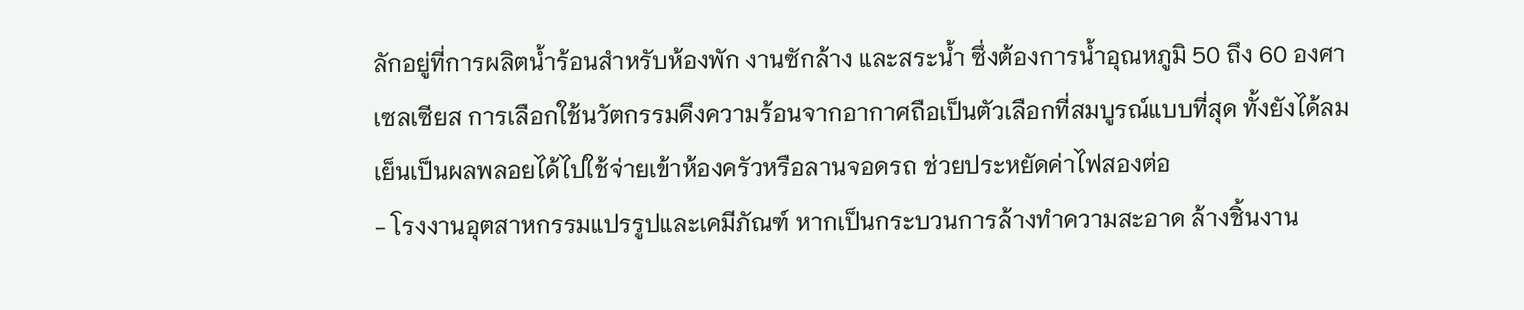ลักอยู่ที่การผลิตน้ำร้อนสำหรับห้องพัก งานซักล้าง และสระน้ำ ซึ่งต้องการน้ำอุณหภูมิ 50 ถึง 60 องศาเซลเซียส การเลือกใช้นวัตกรรมดึงความร้อนจากอากาศถือเป็นตัวเลือกที่สมบูรณ์แบบที่สุด ทั้งยังได้ลมเย็นเป็นผลพลอยได้ไปใช้จ่ายเข้าห้องครัวหรือลานจอดรถ ช่วยประหยัดค่าไฟสองต่อ
- โรงงานอุตสาหกรรมแปรรูปและเคมีภัณฑ์ หากเป็นกระบวนการล้างทำความสะอาด ล้างชิ้นงาน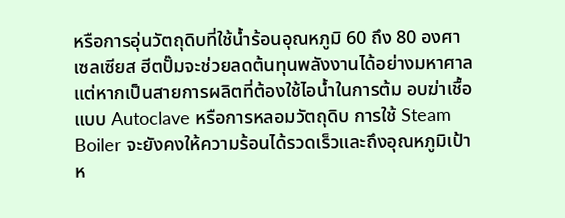หรือการอุ่นวัตถุดิบที่ใช้น้ำร้อนอุณหภูมิ 60 ถึง 80 องศาเซลเซียส ฮีตปั๊มจะช่วยลดต้นทุนพลังงานได้อย่างมหาศาล แต่หากเป็นสายการผลิตที่ต้องใช้ไอน้ำในการต้ม อบฆ่าเชื้อแบบ Autoclave หรือการหลอมวัตถุดิบ การใช้ Steam Boiler จะยังคงให้ความร้อนได้รวดเร็วและถึงอุณหภูมิเป้าห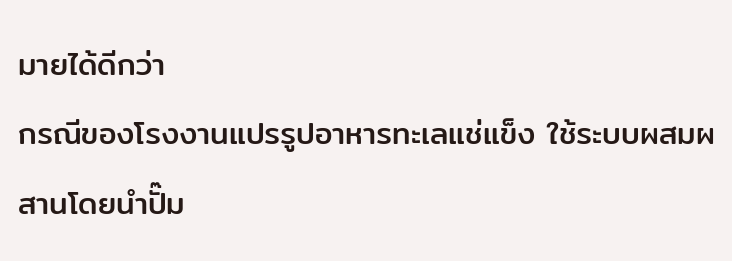มายได้ดีกว่า
กรณีของโรงงานแปรรูปอาหารทะเลแช่แข็ง ใช้ระบบผสมผสานโดยนำปั๊ม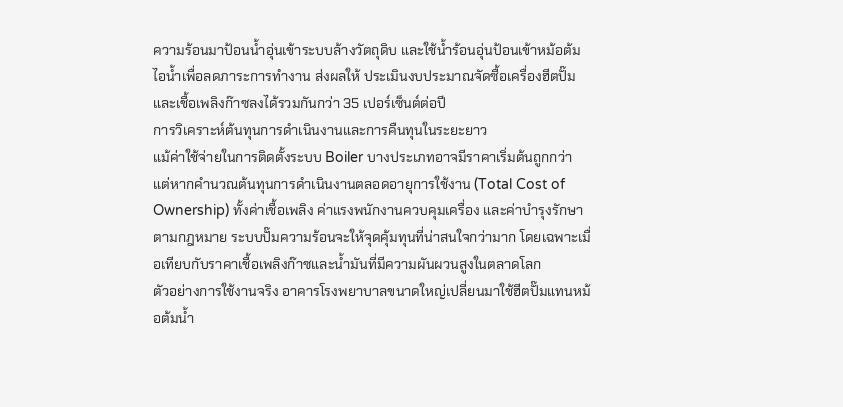ความร้อนมาป้อนน้ำอุ่นเข้าระบบล้างวัตถุดิบ และใช้น้ำร้อนอุ่นป้อนเข้าหม้อต้มไอน้ำเพื่อลดภาระการทำงาน ส่งผลให้ ประเมินงบประมาณจัดซื้อเครื่องฮีตปั๊ม และเชื้อเพลิงก๊าซลงได้รวมกันกว่า 35 เปอร์เซ็นต์ต่อปี
การวิเคราะห์ต้นทุนการดำเนินงานและการคืนทุนในระยะยาว
แม้ค่าใช้จ่ายในการติดตั้งระบบ Boiler บางประเภทอาจมีราคาเริ่มต้นถูกกว่า แต่หากคำนวณต้นทุนการดำเนินงานตลอดอายุการใช้งาน (Total Cost of Ownership) ทั้งค่าเชื้อเพลิง ค่าแรงพนักงานควบคุมเครื่อง และค่าบำรุงรักษาตามกฎหมาย ระบบปั๊มความร้อนจะให้จุดคุ้มทุนที่น่าสนใจกว่ามาก โดยเฉพาะเมื่อเทียบกับราคาเชื้อเพลิงก๊าซและน้ำมันที่มีความผันผวนสูงในตลาดโลก
ตัวอย่างการใช้งานจริง อาคารโรงพยาบาลขนาดใหญ่เปลี่ยนมาใช้ฮีตปั๊มแทนหม้อต้มน้ำ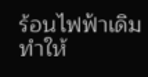ร้อนไฟฟ้าเดิม ทำให้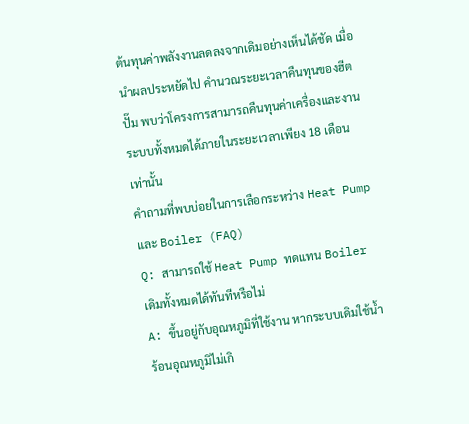ต้นทุนค่าพลังงานลดลงจากเดิมอย่างเห็นได้ชัด เมื่อนำผลประหยัดไป คำนวณระยะเวลาคืนทุนของฮีตปั๊ม พบว่าโครงการสามารถคืนทุนค่าเครื่องและงานระบบทั้งหมดได้ภายในระยะเวลาเพียง 18 เดือนเท่านั้น
คำถามที่พบบ่อยในการเลือกระหว่าง Heat Pump และ Boiler (FAQ)
Q: สามารถใช้ Heat Pump ทดแทน Boiler เดิมทั้งหมดได้ทันทีหรือไม่
A: ขึ้นอยู่กับอุณหภูมิที่ใช้งาน หากระบบเดิมใช้น้ำร้อนอุณหภูมิไม่เกิ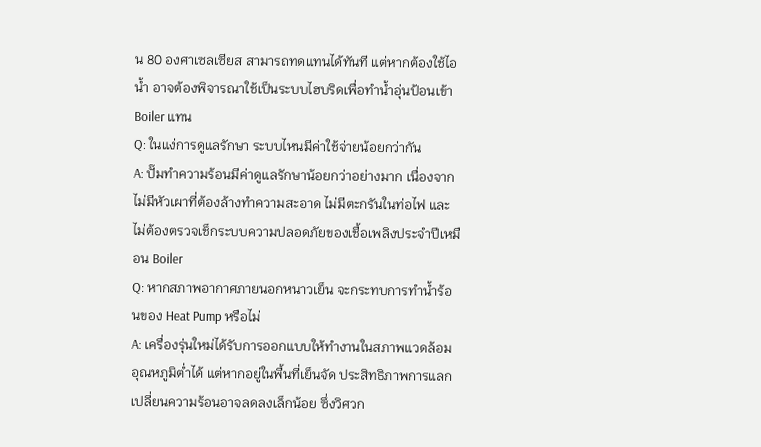น 80 องศาเซลเซียส สามารถทดแทนได้ทันที แต่หากต้องใช้ไอน้ำ อาจต้องพิจารณาใช้เป็นระบบไฮบริดเพื่อทำน้ำอุ่นป้อนเข้า Boiler แทน
Q: ในแง่การดูแลรักษา ระบบไหนมีค่าใช้จ่ายน้อยกว่ากัน
A: ปั๊มทำความร้อนมีค่าดูแลรักษาน้อยกว่าอย่างมาก เนื่องจากไม่มีหัวเผาที่ต้องล้างทำความสะอาด ไม่มีตะกรันในท่อไฟ และไม่ต้องตรวจเช็กระบบความปลอดภัยของเชื้อเพลิงประจำปีเหมือน Boiler
Q: หากสภาพอากาศภายนอกหนาวเย็น จะกระทบการทำน้ำร้อนของ Heat Pump หรือไม่
A: เครื่องรุ่นใหม่ได้รับการออกแบบให้ทำงานในสภาพแวดล้อมอุณหภูมิต่ำได้ แต่หากอยู่ในพื้นที่เย็นจัด ประสิทธิภาพการแลกเปลี่ยนความร้อนอาจลดลงเล็กน้อย ซึ่งวิศวก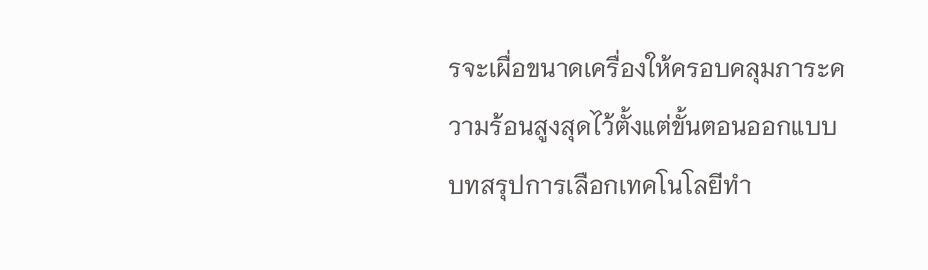รจะเผื่อขนาดเครื่องให้ครอบคลุมภาระความร้อนสูงสุดไว้ตั้งแต่ขั้นตอนออกแบบ
บทสรุปการเลือกเทคโนโลยีทำ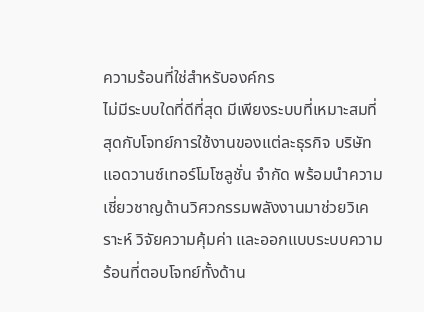ความร้อนที่ใช่สำหรับองค์กร
ไม่มีระบบใดที่ดีที่สุด มีเพียงระบบที่เหมาะสมที่สุดกับโจทย์การใช้งานของแต่ละธุรกิจ บริษัท แอดวานซ์เทอร์โมโซลูชั่น จำกัด พร้อมนำความเชี่ยวชาญด้านวิศวกรรมพลังงานมาช่วยวิเคราะห์ วิจัยความคุ้มค่า และออกแบบระบบความร้อนที่ตอบโจทย์ทั้งด้าน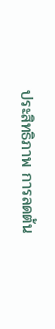ประสิทธิภาพ การลดต้น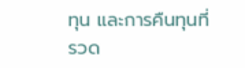ทุน และการคืนทุนที่รวด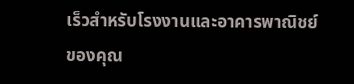เร็วสำหรับโรงงานและอาคารพาณิชย์ของคุณ